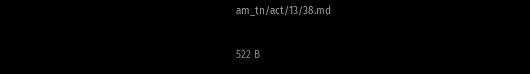am_tn/act/13/38.md

522 B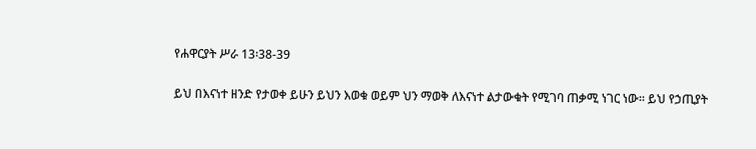የሐዋርያት ሥራ 13፡38-39

ይህ በእናነተ ዘንድ የታወቀ ይሁን ይህን እወቁ ወይም ህን ማወቅ ለእናነተ ልታውቁት የሚገባ ጠቃሚ ነገር ነው፡፡ ይህ የኃጢያት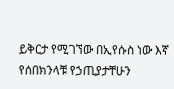ይቅርታ የሚገኘው በኢየሱስ ነው እኛ የሰበክንላቹ የኃጢያታቸሁን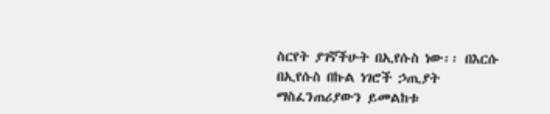ስርየት ያገኛችሁት በኢየሱስ ነው፡፡ በእርሱ በኢየሱስ በኩል ነገሮች ኃጢያት ማስፈንጠሪያውን ይመልከቱ